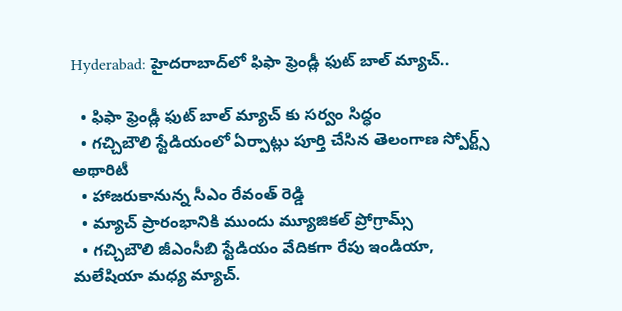Hyderabad: హైదరాబాద్‌లో ఫిఫా ఫ్రెండ్లీ ఫుట్ బాల్ మ్యాచ్..

  • ఫిఫా ఫ్రెండ్లీ ఫుట్ బాల్ మ్యాచ్ కు సర్వం సిద్ధం
  • గచ్చిబౌలి స్టేడియంలో ఏర్పాట్లు పూర్తి చేసిన తెలంగాణ స్పోర్ట్స్ అథారిటీ
  • హాజరుకానున్న సీఎం రేవంత్ రెడ్డి
  • మ్యాచ్ ప్రారంభానికి ముందు మ్యూజికల్ ప్రోగ్రామ్స్
  • గచ్చిబౌలి జీఎంసీబి స్టేడియం వేదికగా రేపు ఇండియా, మలేషియా మధ్య మ్యాచ్.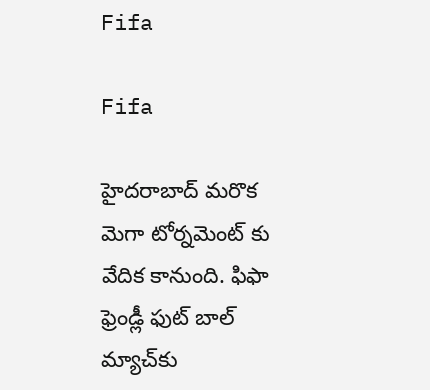Fifa

Fifa

హైదరాబాద్‌ మరొక మెగా టోర్నమెంట్ కు వేదిక కానుంది. ఫిఫా ఫ్రెండ్లీ ఫుట్ బాల్ మ్యాచ్‌కు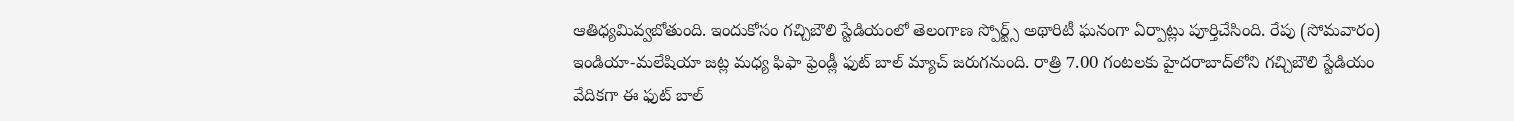ఆతిధ్యమివ్వబోతుంది. ఇందుకోసం గచ్చిబౌలి స్టేడియంలో తెలంగాణ స్పోర్ట్స్ అథారిటీ ఘనంగా ఏర్పాట్లు పూర్తిచేసింది. రేపు (సోమవారం) ఇండియా-మలేషియా జట్ల మధ్య ఫిఫా ఫ్రెండ్లీ ఫుట్ బాల్ మ్యాచ్ జరుగనుంది. రాత్రి 7.00 గంటలకు హైదరాబాద్‌లోని గచ్చిబౌలి స్టేడియం వేదికగా ఈ ఫుట్ బాల్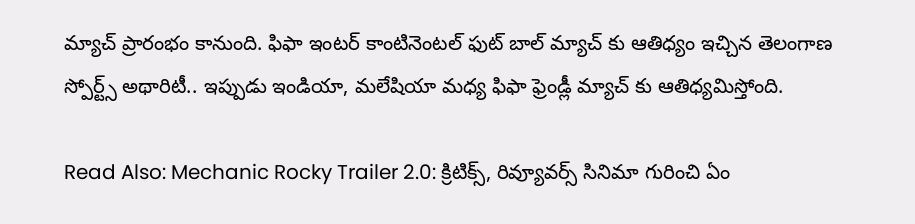మ్యాచ్ ప్రారంభం కానుంది. ఫిఫా ఇంటర్ కాంటినెంటల్ ఫుట్ బాల్ మ్యాచ్ కు ఆతిధ్యం ఇచ్చిన తెలంగాణ స్పోర్ట్స్ అథారిటీ.. ఇప్పుడు ఇండియా, మలేషియా మధ్య ఫిఫా ఫ్రెండ్లీ మ్యాచ్ కు ఆతిధ్యమిస్తోంది.

Read Also: Mechanic Rocky Trailer 2.0: క్రిటిక్స్, రివ్యూవర్స్ సినిమా గురించి ఏం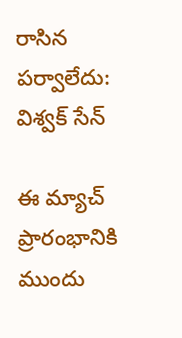రాసిన పర్వాలేదు: విశ్వక్ సేన్

ఈ మ్యాచ్ ప్రారంభానికి ముందు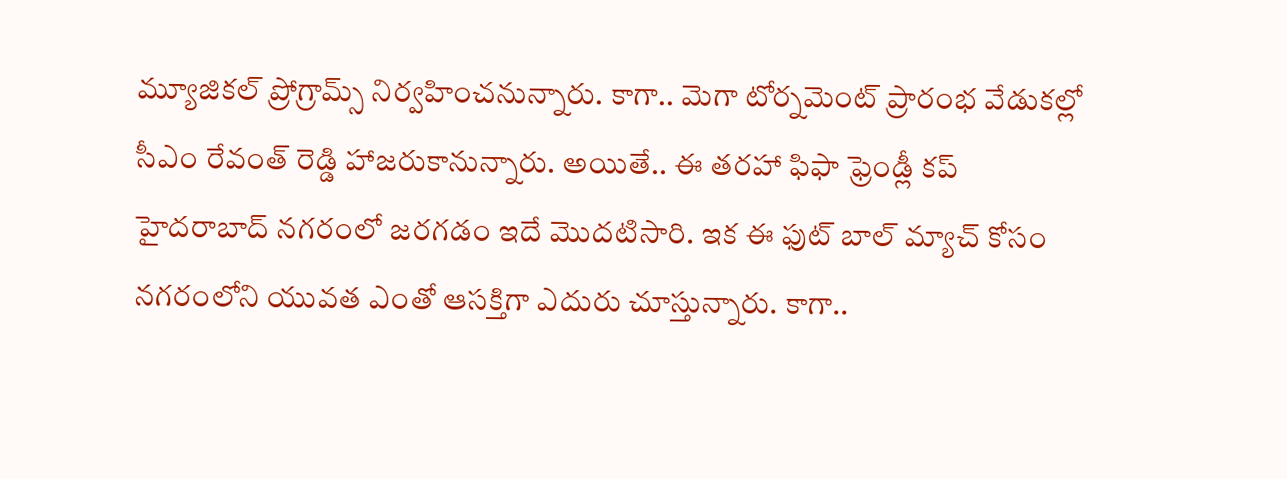మ్యూజికల్ ప్రోగ్రామ్స్ నిర్వహించనున్నారు. కాగా.. మెగా టోర్నమెంట్ ప్రారంభ వేడుకల్లో సీఎం రేవంత్ రెడ్డి హాజరుకానున్నారు. అయితే.. ఈ తరహా ఫిఫా ఫ్రెండ్లీ కప్ హైదరాబాద్ నగరంలో జరగడం ఇదే మొదటిసారి. ఇక ఈ ఫుట్ బాల్ మ్యాచ్ కోసం నగరంలోని యువత ఎంతో ఆసక్తిగా ఎదురు చూస్తున్నారు. కాగా..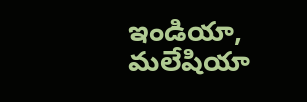ఇండియా, మలేషియా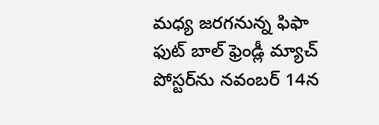మధ్య జరగనున్న ఫిఫా ఫుట్ బాల్ ఫ్రెండ్లీ మ్యాచ్ పోస్టర్‌ను నవంబర్ 14న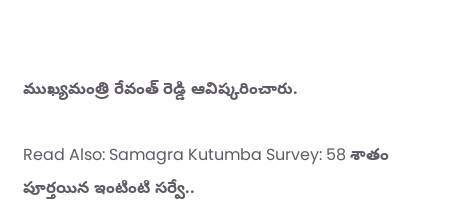ముఖ్యమంత్రి రేవంత్ రెడ్డి ఆవిష్కరించారు.

Read Also: Samagra Kutumba Survey: 58 శాతం పూర్తయిన ఇంటింటి సర్వే..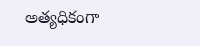అత్యధికంగా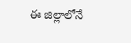ఈ జిల్లాలోనే